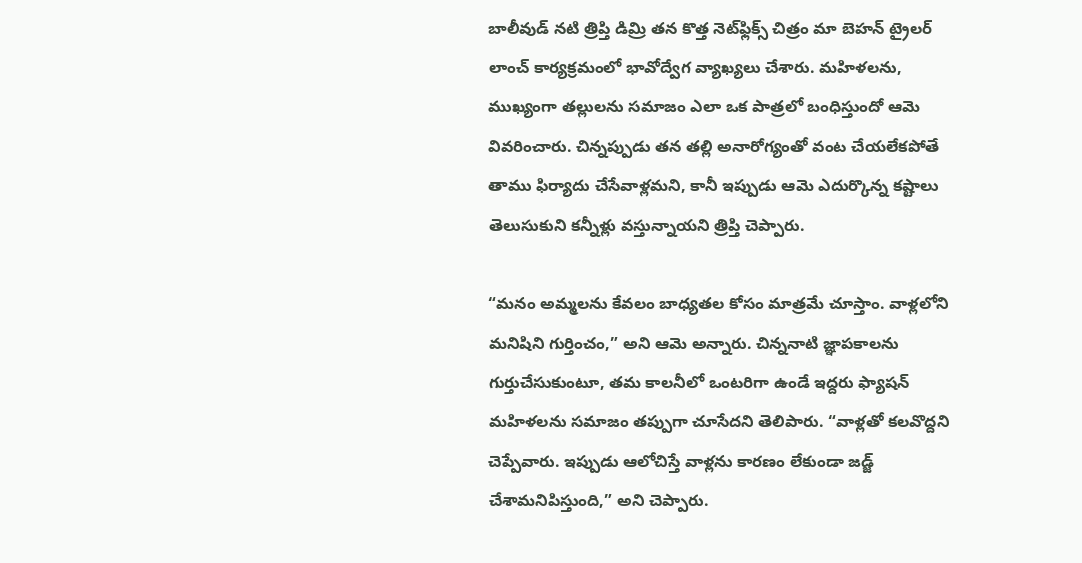బాలీవుడ్ నటి త్రిప్తి డిమ్రి తన కొత్త నెట్‌ఫ్లిక్స్ చిత్రం మా బెహన్ ట్రైలర్ లాంచ్ కార్యక్రమంలో భావోద్వేగ వ్యాఖ్యలు చేశారు. మహిళలను, ముఖ్యంగా తల్లులను సమాజం ఎలా ఒక పాత్రలో బంధిస్తుందో ఆమె వివరించారు. చిన్నప్పుడు తన తల్లి అనారోగ్యంతో వంట చేయలేకపోతే తాము ఫిర్యాదు చేసేవాళ్లమని, కానీ ఇప్పుడు ఆమె ఎదుర్కొన్న కష్టాలు తెలుసుకుని కన్నీళ్లు వస్తున్నాయని త్రిప్తి చెప్పారు.

“మనం అమ్మలను కేవలం బాధ్యతల కోసం మాత్రమే చూస్తాం. వాళ్లలోని మనిషిని గుర్తించం,” అని ఆమె అన్నారు. చిన్ననాటి జ్ఞాపకాలను గుర్తుచేసుకుంటూ, తమ కాలనీలో ఒంటరిగా ఉండే ఇద్దరు ఫ్యాషన్ మహిళలను సమాజం తప్పుగా చూసేదని తెలిపారు. “వాళ్లతో కలవొద్దని చెప్పేవారు. ఇప్పుడు ఆలోచిస్తే వాళ్లను కారణం లేకుండా జడ్జ్ చేశామనిపిస్తుంది,” అని చెప్పారు.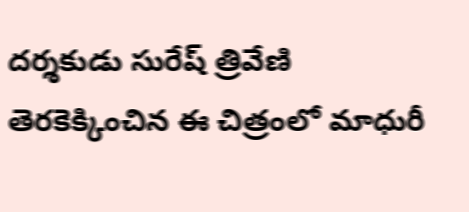దర్శకుడు సురేష్ త్రివేణి తెరకెక్కించిన ఈ చిత్రంలో మాధురీ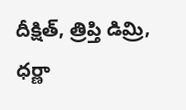దీక్షిత్, త్రిప్తి డిమ్రి, ధర్ణా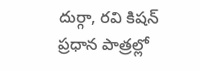దుర్గా, రవి కిషన్ ప్రధాన పాత్రల్లో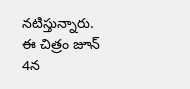నటిస్తున్నారు. ఈ చిత్రం జూన్ 4న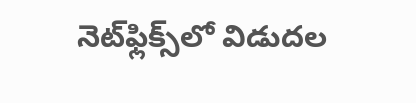నెట్‌ఫ్లిక్స్‌లో విడుదల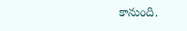కానుంది.